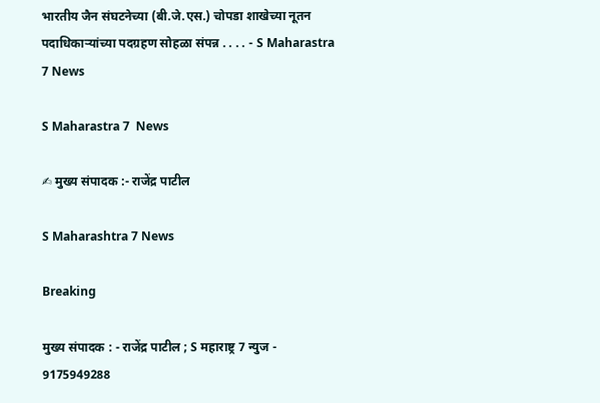भारतीय जैन संघटनेच्या (बी.जे.एस.) चोपडा शाखेच्या नूतन पदाधिकाऱ्यांच्या पदग्रहण सोहळा संपन्न . . . . - S Maharastra 7 News

S Maharastra 7  News

✍ मुख्य संपादक :- राजेंद्र पाटील

S Maharashtra 7 News

Breaking

मुख्य संपादक : - राजेंद्र पाटील ; S महाराष्ट्र 7 न्युज - 9175949288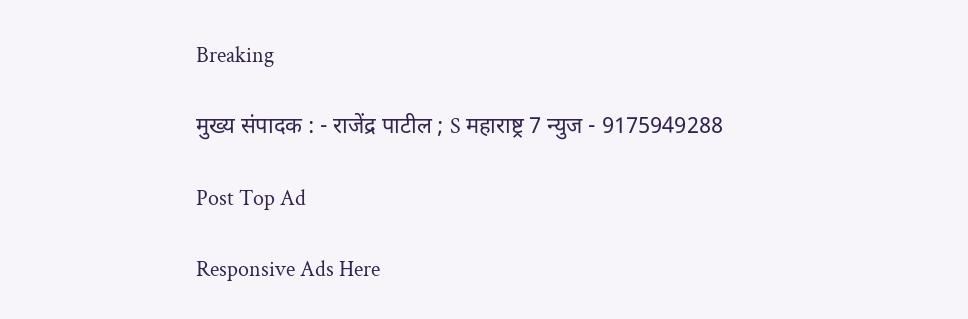Breaking

मुख्य संपादक : - राजेंद्र पाटील ; S महाराष्ट्र 7 न्युज - 9175949288

Post Top Ad

Responsive Ads Here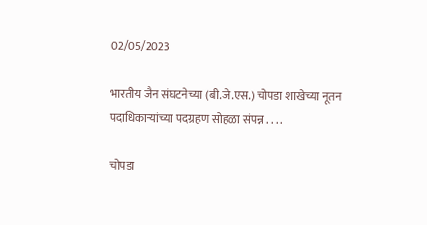02/05/2023

भारतीय जैन संघटनेच्या (बी.जे.एस.) चोपडा शाखेच्या नूतन पदाधिकाऱ्यांच्या पदग्रहण सोहळा संपन्न . . . .

चोपडा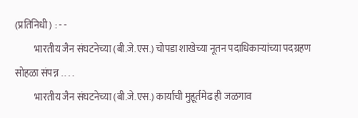(प्रतिनिधी) : - -
          भारतीय जैन संघटनेच्या (बी.जे.एस.) चोपडा शाखेच्या नूतन पदाधिकाऱ्यांच्या पदग्रहण सोहळा संपन्न . . . .
          भारतीय जैन संघटनेच्या (बी.जे.एस.) कार्याची मुहूर्तमेढ ही जळगाव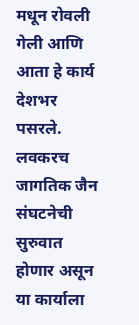मधून रोवली गेली आणि आता हे कार्य देशभर पसरले. लवकरच जागतिक जैन संघटनेची सुरुवात होणार असून या कार्याला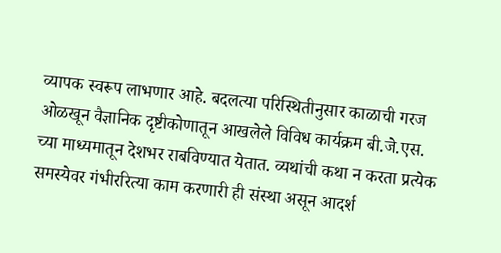व्यापक स्वरूप लाभणार आहे. बदलत्या परिस्थितीनुसार काळाची गरज ओळखून वैज्ञानिक दृष्टीकोणातून आखलेले विविध कार्यक्रम बी.जे.एस. च्या माध्यमातून देशभर राबविण्यात येतात. व्यथांची कथा न करता प्रत्येक समस्येवर गंभीररित्या काम करणारी ही संस्था असून आदर्श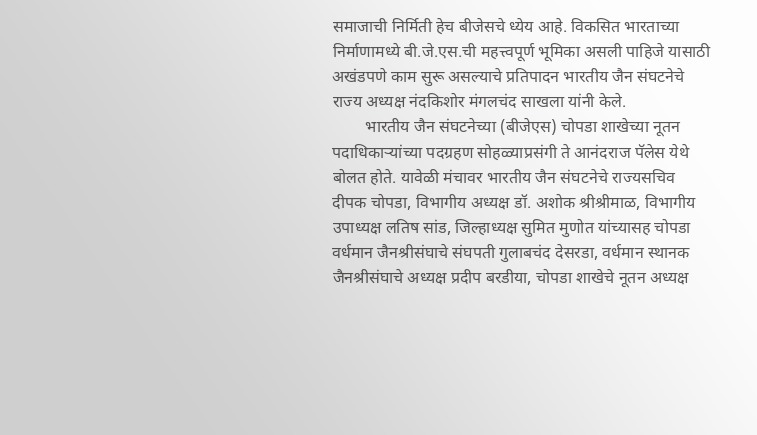समाजाची निर्मिती हेच बीजेसचे ध्येय आहे. विकसित भारताच्या निर्माणामध्ये बी.जे.एस.ची महत्त्वपूर्ण भूमिका असली पाहिजे यासाठी अखंडपणे काम सुरू असल्याचे प्रतिपादन भारतीय जैन संघटनेचे राज्य अध्यक्ष नंदकिशोर मंगलचंद साखला यांनी केले.
        भारतीय जैन संघटनेच्या (बीजेएस) चोपडा शाखेच्या नूतन पदाधिकाऱ्यांच्या पदग्रहण सोहळ्याप्रसंगी ते आनंदराज पॅलेस येथे बोलत होते. यावेळी मंचावर भारतीय जैन संघटनेचे राज्यसचिव दीपक चोपडा, विभागीय अध्यक्ष डॉ. अशोक श्रीश्रीमाळ, विभागीय उपाध्यक्ष लतिष सांड, जिल्हाध्यक्ष सुमित मुणोत यांच्यासह चोपडा वर्धमान जैनश्रीसंघाचे संघपती गुलाबचंद देसरडा, वर्धमान स्थानक जैनश्रीसंघाचे अध्यक्ष प्रदीप बरडीया, चोपडा शाखेचे नूतन अध्यक्ष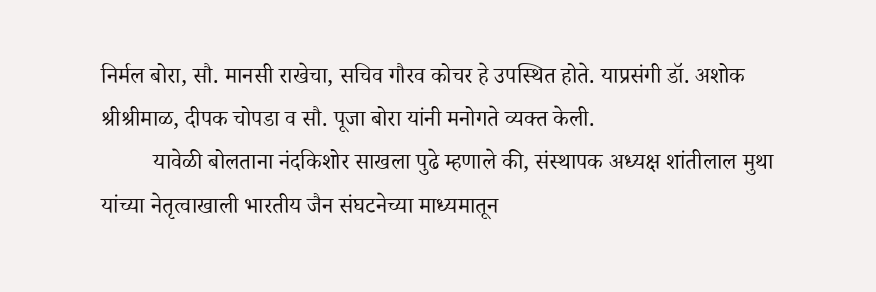निर्मल बोरा, सौ. मानसी राखेचा, सचिव गौरव कोचर हे उपस्थित होते. याप्रसंगी डॉ. अशोक श्रीश्रीमाळ, दीपक चोपडा व सौ. पूजा बोरा यांनी मनोगते व्यक्त केली.
         यावेळी बोलताना नंदकिशोर साखला पुढे म्हणाले की, संस्थापक अध्यक्ष शांतीलाल मुथा यांच्या नेतृत्वाखाली भारतीय जैन संघटनेच्या माध्यमातून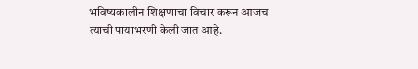भविष्यकालीन शिक्षणाचा विचार करून आजच त्याची पायाभरणी केली जात आहे.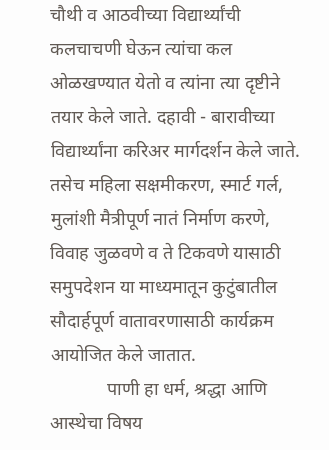चौथी व आठवीच्या विद्यार्थ्यांची कलचाचणी घेऊन त्यांचा कल ओळखण्यात येतो व त्यांना त्या दृष्टीने तयार केले जाते. दहावी - बारावीच्या विद्यार्थ्यांना करिअर मार्गदर्शन केले जाते. तसेच महिला सक्षमीकरण, स्मार्ट गर्ल, मुलांशी मैत्रीपूर्ण नातं निर्माण करणे, विवाह जुळवणे व ते टिकवणे यासाठी समुपदेशन या माध्यमातून कुटुंबातील सौदार्हपूर्ण वातावरणासाठी कार्यक्रम आयोजित केले जातात.
            पाणी हा धर्म, श्रद्धा आणि आस्थेचा विषय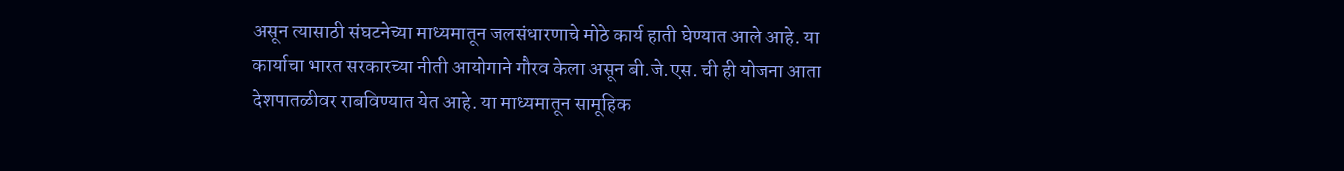असून त्यासाठी संघटनेच्या माध्यमातून जलसंधारणाचे मोठे कार्य हाती घेण्यात आले आहे. या कार्याचा भारत सरकारच्या नीती आयोगाने गौरव केला असून बी.जे.एस. ची ही योजना आता देशपातळीवर राबविण्यात येत आहे. या माध्यमातून सामूहिक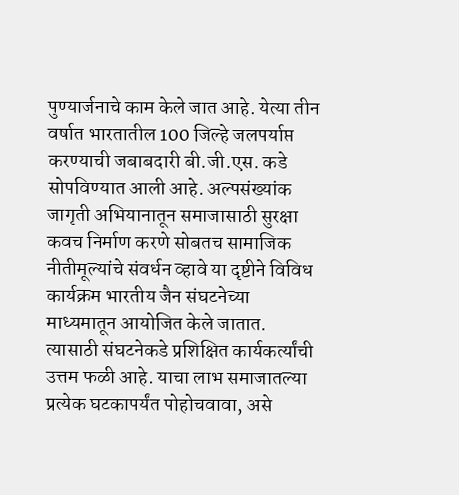पुण्यार्जनाचे काम केले जात आहे. येत्या तीन वर्षात भारतातील 100 जिल्हे जलपर्याप्त करण्याची जबाबदारी बी.जी.एस. कडे सोपविण्यात आली आहे. अल्पसंख्यांक जागृती अभियानातून समाजासाठी सुरक्षा कवच निर्माण करणे सोबतच सामाजिक नीतीमूल्यांचे संवर्धन व्हावे या दृष्टीने विविध कार्यक्रम भारतीय जैन संघटनेच्या माध्यमातून आयोजित केले जातात. त्यासाठी संघटनेकडे प्रशिक्षित कार्यकर्त्यांची उत्तम फळी आहे. याचा लाभ समाजातल्या प्रत्येक घटकापर्यंत पोहोचवावा, असे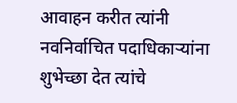आवाहन करीत त्यांनी नवनिर्वाचित पदाधिकाऱ्यांना शुभेच्छा देत त्यांचे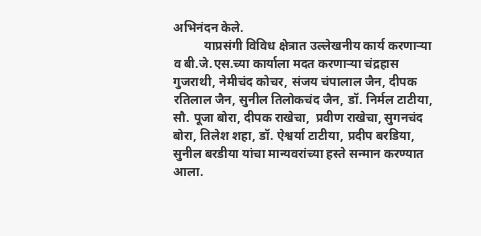अभिनंदन केले.
          याप्रसंगी विविध क्षेत्रात उल्लेखनीय कार्य करणाऱ्या व बी.जे.एस.च्या कार्याला मदत करणाऱ्या चंद्रहास गुजराथी, नेमीचंद कोचर, संजय चंपालाल जैन, दीपक रतिलाल जैन, सुनील तिलोकचंद जैन, डॉ. निर्मल टाटीया, सौ. पूजा बोरा, दीपक राखेचा,  प्रवीण राखेचा, सुगनचंद बोरा, तिलेश शहा, डॉ. ऐश्वर्या टाटीया, प्रदीप बरडिया, सुनील बरडीया यांचा मान्यवरांच्या हस्ते सन्मान करण्यात आला.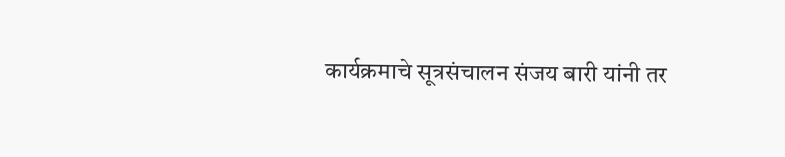कार्यक्रमाचे सूत्रसंचालन संजय बारी यांनी तर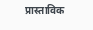प्रास्ताविक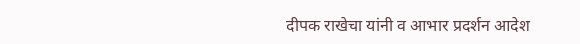दीपक राखेचा यांनी व आभार प्रदर्शन आदेश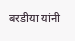बरडीया यांनी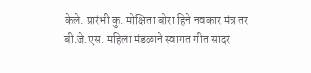केले. प्रारंभी कु. मोक्षिता बोरा हिने नवकार मंत्र तर बी.जे.एस. महिला मंडळाने स्वागत गीत सादर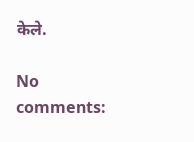केले.

No comments: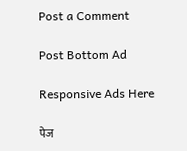Post a Comment

Post Bottom Ad

Responsive Ads Here

पेज